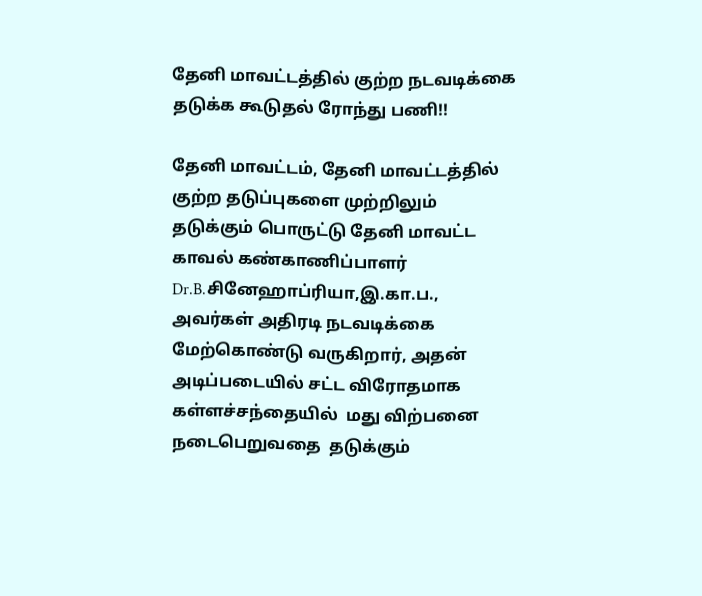தேனி மாவட்டத்தில் குற்ற நடவடிக்கை தடுக்க கூடுதல் ரோந்து பணி!!

தேனி மாவட்டம், தேனி மாவட்டத்தில் குற்ற தடுப்புகளை முற்றிலும் தடுக்கும் பொருட்டு தேனி மாவட்ட காவல் கண்காணிப்பாளர் Dr.B.சினேஹாப்ரியா,இ.கா.ப., அவர்கள் அதிரடி நடவடிக்கை மேற்கொண்டு வருகிறார், அதன் அடிப்படையில் சட்ட விரோதமாக கள்ளச்சந்தையில்  மது விற்பனை நடைபெறுவதை  தடுக்கும்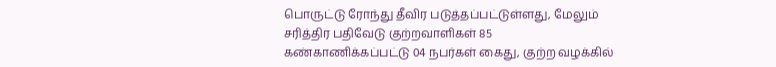பொருட்டு ரோந்து தீவிர படுத்தப்பட்டுள்ளது, மேலும் சரித்திர பதிவேடு குற்றவாளிகள் 85 கண்காணிக்கப்பட்டு 04 நபர்கள் கைது, குற்ற வழக்கில்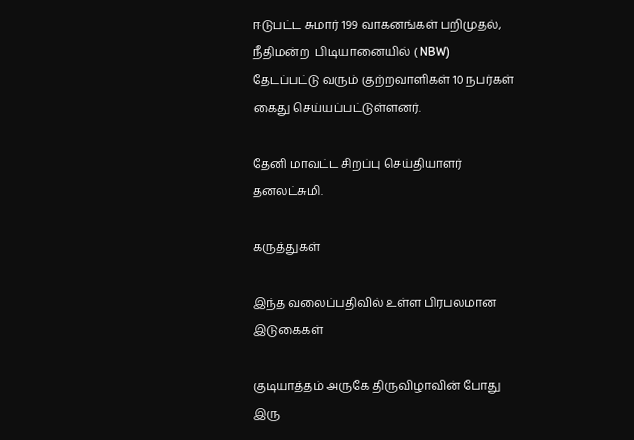ஈடுபட்ட சுமார் 199 வாகனங்கள் பறிமுதல், நீதிமன்ற  பிடியானையில் ( NBW) தேடப்பட்டு வரும் குற்றவாளிகள் 10 நபர்கள் கைது செய்யப்பட்டுள்ளனர்.

தேனி மாவட்ட சிறப்பு செய்தியாளர் தனலட்சுமி.

கருத்துகள்

இந்த வலைப்பதிவில் உள்ள பிரபலமான இடுகைகள்

குடியாத்தம் அருகே திருவிழாவின் போது இரு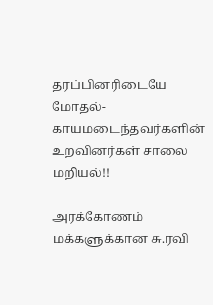தரப்பினரிடையே மோதல்- காயமடைந்தவர்களின் உறவினர்கள் சாலை மறியல்!!

அரக்கோணம் மக்களுக்கான சு.ரவி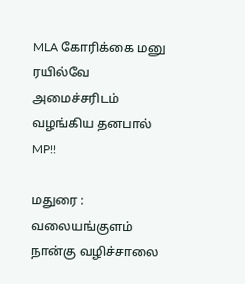MLA கோரிக்கை மனு ரயில்வே அமைச்சரிடம் வழங்கிய தனபால் MP!!

மதுரை : வலையங்குளம் நான்கு வழிச்சாலை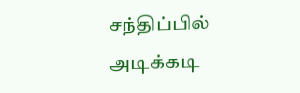சந்திப்பில் அடிக்கடி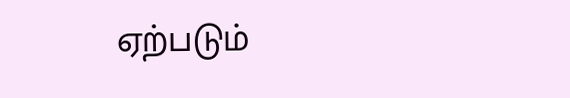ஏற்படும்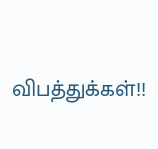விபத்துக்கள்!!